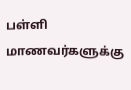பள்ளி மாணவர்களுக்கு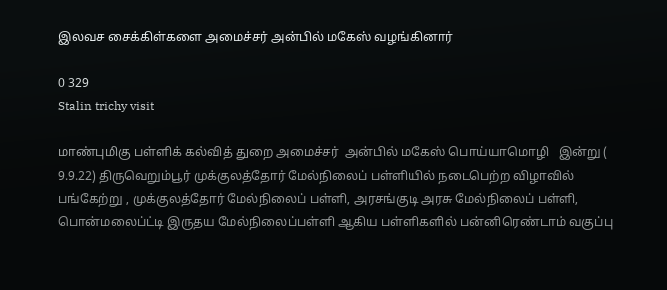இலவச சைக்கிள்களை அமைச்சர் அன்பில் மகேஸ் வழங்கினார்

0 329
Stalin trichy visit

மாண்புமிகு பள்ளிக் கல்வித் துறை அமைச்சர்  அன்பில் மகேஸ் பொய்யாமொழி   இன்று ( 9.9.22) திருவெறும்பூர் முக்குலத்தோர் மேல்நிலைப் பள்ளியில் நடைபெற்ற விழாவில் பங்கேற்று , முக்குலத்தோர் மேல்நிலைப் பள்ளி, அரசங்குடி அரசு மேல்நிலைப் பள்ளி, பொன்மலைப்ட்டி இருதய மேல்நிலைப்பள்ளி ஆகிய பள்ளிகளில் பன்னிரெண்டாம் வகுப்பு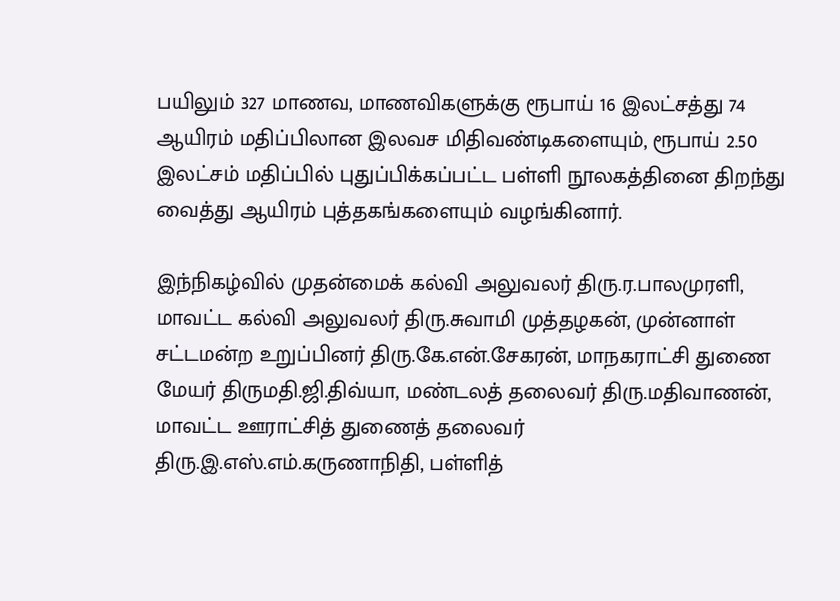பயிலும் 327 மாணவ, மாணவிகளுக்கு ரூபாய் 16 இலட்சத்து 74 ஆயிரம் மதிப்பிலான இலவச மிதிவண்டிகளையும், ரூபாய் 2.50 இலட்சம் மதிப்பில் புதுப்பிக்கப்பட்ட பள்ளி நூலகத்தினை திறந்து வைத்து ஆயிரம் புத்தகங்களையும் வழங்கினார்.

இந்நிகழ்வில் முதன்மைக் கல்வி அலுவலர் திரு.ர.பாலமுரளி, மாவட்ட கல்வி அலுவலர் திரு.சுவாமி முத்தழகன், முன்னாள் சட்டமன்ற உறுப்பினர் திரு.கே.என்.சேகரன், மாநகராட்சி துணை மேயர் திருமதி.ஜி.திவ்யா, மண்டலத் தலைவர் திரு.மதிவாணன், மாவட்ட ஊராட்சித் துணைத் தலைவர் திரு.இ.எஸ்.எம்.கருணாநிதி, பள்ளித்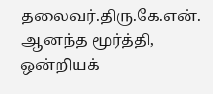தலைவர்.திரு.கே.என்.
ஆனந்த மூர்த்தி, ஒன்றியக்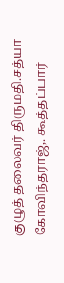குழுத் தலைவர் திருமதி.சத்யா கோவிந்தராஜ்,. கூத்தப்பார்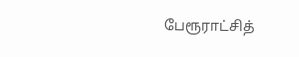பேரூராட்சித்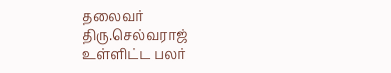தலைவர் திரு.செல்வராஜ் உள்ளிட்ட பலர்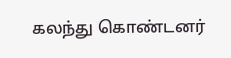கலந்து கொண்டனர்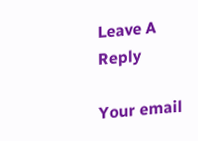Leave A Reply

Your email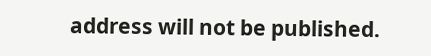address will not be published.